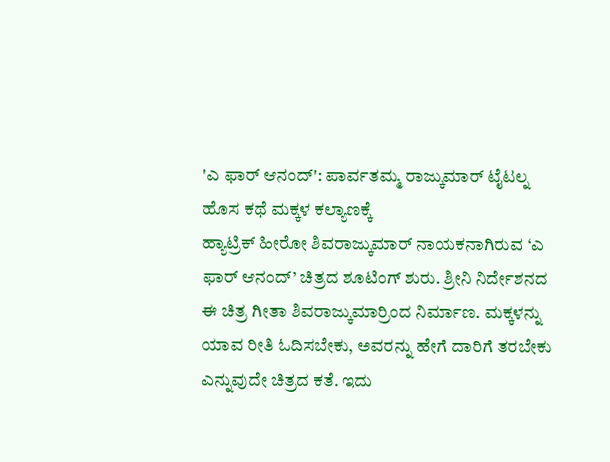'ಎ ಫಾರ್ ಆನಂದ್': ಪಾರ್ವತಮ್ಮ ರಾಜ್ಕುಮಾರ್ ಟೈಟಲ್ನ ಹೊಸ ಕಥೆ ಮಕ್ಕಳ ಕಲ್ಯಾಣಕ್ಕೆ
ಹ್ಯಾಟ್ರಿಕ್ ಹೀರೋ ಶಿವರಾಜ್ಕುಮಾರ್ ನಾಯಕನಾಗಿರುವ ‘ಎ ಫಾರ್ ಆನಂದ್’ ಚಿತ್ರದ ಶೂಟಿಂಗ್ ಶುರು. ಶ್ರೀನಿ ನಿರ್ದೇಶನದ ಈ ಚಿತ್ರ ಗೀತಾ ಶಿವರಾಜ್ಕುಮಾರ್ರಿಂದ ನಿರ್ಮಾಣ. ಮಕ್ಕಳನ್ನು ಯಾವ ರೀತಿ ಓದಿಸಬೇಕು, ಅವರನ್ನು ಹೇಗೆ ದಾರಿಗೆ ತರಬೇಕು ಎನ್ನುವುದೇ ಚಿತ್ರದ ಕತೆ. ಇದು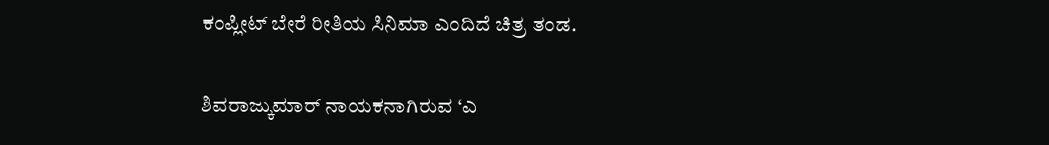ಕಂಪ್ಲೀಟ್ ಬೇರೆ ರೀತಿಯ ಸಿನಿಮಾ ಎಂದಿದೆ ಚಿತ್ರ ತಂಡ.

ಶಿವರಾಜ್ಕುಮಾರ್ ನಾಯಕನಾಗಿರುವ ‘ಎ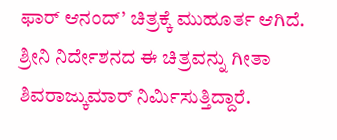ಫಾರ್ ಆನಂದ್’ ಚಿತ್ರಕ್ಕೆ ಮುಹೂರ್ತ ಆಗಿದೆ. ಶ್ರೀನಿ ನಿರ್ದೇಶನದ ಈ ಚಿತ್ರವನ್ನು ಗೀತಾ ಶಿವರಾಜ್ಕುಮಾರ್ ನಿರ್ಮಿಸುತ್ತಿದ್ದಾರೆ.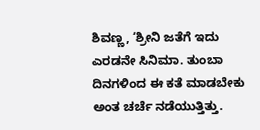ಶಿವಣ್ಣ, ‘ಶ್ರೀನಿ ಜತೆಗೆ ಇದು ಎರಡನೇ ಸಿನಿಮಾ. ತುಂಬಾ ದಿನಗಳಿಂದ ಈ ಕತೆ ಮಾಡಬೇಕು ಅಂತ ಚರ್ಚೆ ನಡೆಯುತ್ತಿತ್ತು.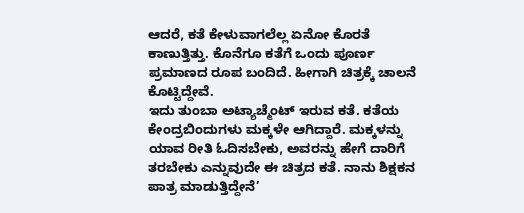ಆದರೆ, ಕತೆ ಕೇಳುವಾಗಲೆಲ್ಲ ಏನೋ ಕೊರತೆ ಕಾಣುತ್ತಿತ್ತು. ಕೊನೆಗೂ ಕತೆಗೆ ಒಂದು ಪೂರ್ಣ ಪ್ರಮಾಣದ ರೂಪ ಬಂದಿದೆ. ಹೀಗಾಗಿ ಚಿತ್ರಕ್ಕೆ ಚಾಲನೆ ಕೊಟ್ಟಿದ್ದೇವೆ.
ಇದು ತುಂಬಾ ಅಟ್ಯಾಚ್ಮೆಂಟ್ ಇರುವ ಕತೆ. ಕತೆಯ ಕೇಂದ್ರಬಿಂದುಗಳು ಮಕ್ಕಳೇ ಆಗಿದ್ದಾರೆ. ಮಕ್ಕಳನ್ನು ಯಾವ ರೀತಿ ಓದಿಸಬೇಕು, ಅವರನ್ನು ಹೇಗೆ ದಾರಿಗೆ ತರಬೇಕು ಎನ್ನುವುದೇ ಈ ಚಿತ್ರದ ಕತೆ. ನಾನು ಶಿಕ್ಷಕನ ಪಾತ್ರ ಮಾಡುತ್ತಿದ್ದೇನೆ’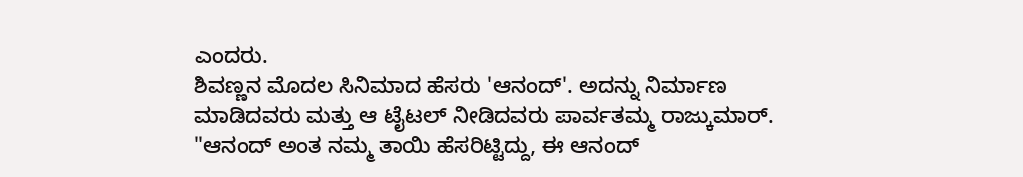ಎಂದರು.
ಶಿವಣ್ಣನ ಮೊದಲ ಸಿನಿಮಾದ ಹೆಸರು 'ಆನಂದ್'. ಅದನ್ನು ನಿರ್ಮಾಣ ಮಾಡಿದವರು ಮತ್ತು ಆ ಟೈಟಲ್ ನೀಡಿದವರು ಪಾರ್ವತಮ್ಮ ರಾಜ್ಕುಮಾರ್. "ಆನಂದ್ ಅಂತ ನಮ್ಮ ತಾಯಿ ಹೆಸರಿಟ್ಟಿದ್ದು, ಈ ಆನಂದ್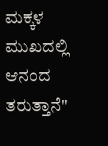ಮಕ್ಕಳ ಮುಖದಲ್ಲಿ ಆನಂದ ತರುತ್ತಾನೆ"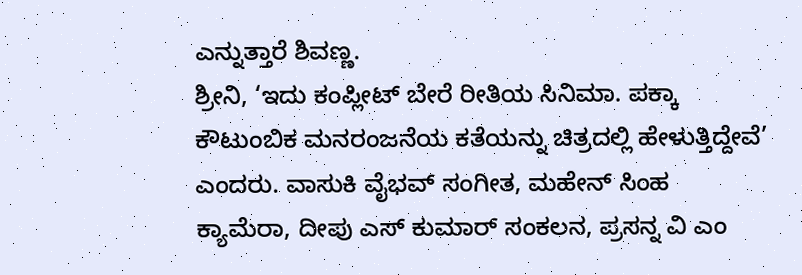ಎನ್ನುತ್ತಾರೆ ಶಿವಣ್ಣ.
ಶ್ರೀನಿ, ‘ಇದು ಕಂಪ್ಲೀಟ್ ಬೇರೆ ರೀತಿಯ ಸಿನಿಮಾ. ಪಕ್ಕಾ ಕೌಟುಂಬಿಕ ಮನರಂಜನೆಯ ಕತೆಯನ್ನು ಚಿತ್ರದಲ್ಲಿ ಹೇಳುತ್ತಿದ್ದೇವೆ’ ಎಂದರು. ವಾಸುಕಿ ವೈಭವ್ ಸಂಗೀತ, ಮಹೇನ್ ಸಿಂಹ ಕ್ಯಾಮೆರಾ, ದೀಪು ಎಸ್ ಕುಮಾರ್ ಸಂಕಲನ, ಪ್ರಸನ್ನ ವಿ ಎಂ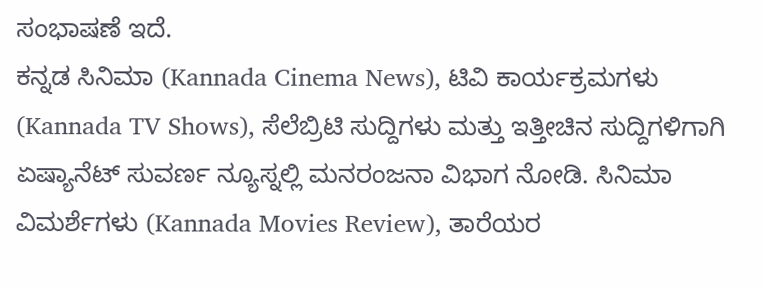ಸಂಭಾಷಣೆ ಇದೆ.
ಕನ್ನಡ ಸಿನಿಮಾ (Kannada Cinema News), ಟಿವಿ ಕಾರ್ಯಕ್ರಮಗಳು (Kannada TV Shows), ಸೆಲೆಬ್ರಿಟಿ ಸುದ್ದಿಗಳು ಮತ್ತು ಇತ್ತೀಚಿನ ಸುದ್ದಿಗಳಿಗಾಗಿ ಏಷ್ಯಾನೆಟ್ ಸುವರ್ಣ ನ್ಯೂಸ್ನಲ್ಲಿ ಮನರಂಜನಾ ವಿಭಾಗ ನೋಡಿ. ಸಿನಿಮಾ ವಿಮರ್ಶೆಗಳು (Kannada Movies Review), ತಾರೆಯರ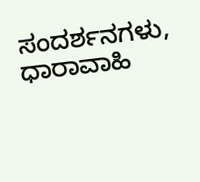ಸಂದರ್ಶನಗಳು, ಧಾರಾವಾಹಿ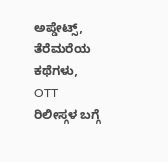ಅಪ್ಡೇಟ್ಸ್, ತೆರೆಮರೆಯ ಕಥೆಗಳು, OTT ರಿಲೀಸ್ಗಳ ಬಗ್ಗೆ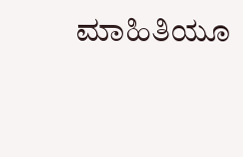ಮಾಹಿತಿಯೂ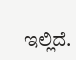ಇಲ್ಲಿದೆ.